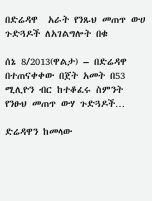በድሬዳዋ  አራት የንጹህ መጠጥ ውሀ ጉድጓዶች ለአገልግሎት በቁ

ሰኔ 8/2013(ዋልታ) – በድሬዳዋ በተጠናቀቀው በጀት አመት በ53 ሚሊዮን ብር ከተቆፈሩ ስምንት  የንፁህ መጠጥ ውሃ ጉድጓዶች…

ድሬዳዋን ከመላው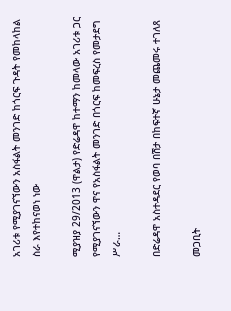አገሪቱ የሚያገናኘውን አስፋልት መንገድ ከጎርፍ ጉዳት የመከላከል ስራ እየተከናወነ ነው

ሚያዝያ 29/2013 (ዋልታ) የድሬዳዋ ከተማን ከመላው አገሪቱ ጋር የሚያገናኘውን ዋና የአስፋልት መንገድ በጎርፍ ከመፍረስ የመታደግ ሥራ…

በድሬዳዋ አስተዳደር የወባ በሽታ በከፍተኛ ሁኔታ መጨመሩ ተገለጸ

መጋቢት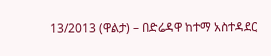13/2013 (ዋልታ) – በድሬዳዋ ከተማ አስተዳደር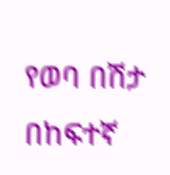የወባ በሽታ በከፍተኛ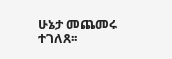ሁኔታ መጨመሩ ተገለጸ፡፡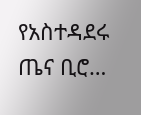የአስተዳደሩ ጤና ቢሮ…